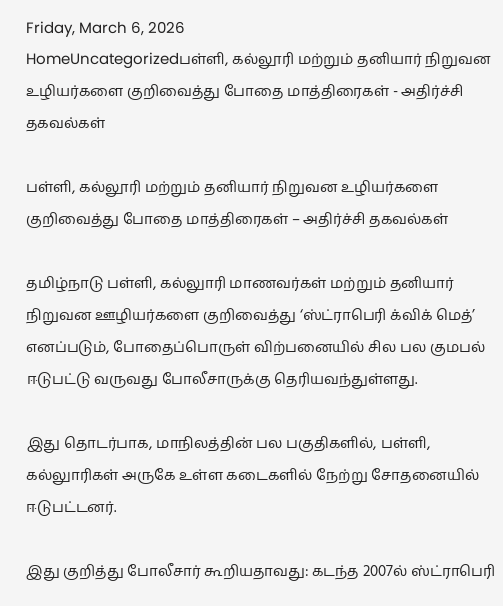Friday, March 6, 2026
HomeUncategorizedபள்ளி, கல்லூரி மற்றும் தனியார் நிறுவன உழியர்களை குறிவைத்து போதை மாத்திரைகள் - அதிர்ச்சி தகவல்கள்

பள்ளி, கல்லூரி மற்றும் தனியார் நிறுவன உழியர்களை குறிவைத்து போதை மாத்திரைகள் – அதிர்ச்சி தகவல்கள்

தமிழ்நாடு பள்ளி, கல்லுாரி மாணவர்கள் மற்றும் தனியார் நிறுவன ஊழியர்களை குறிவைத்து ‘ஸ்ட்ராபெரி க்விக் மெத்’ எனப்படும், போதைப்பொருள் விற்பனையில் சில பல குமபல் ஈடுபட்டு வருவது போலீசாருக்கு தெரியவந்துள்ளது.

இது தொடர்பாக, மாநிலத்தின் பல பகுதிகளில், பள்ளி, கல்லுாரிகள் அருகே உள்ள கடைகளில் நேற்று சோதனையில் ஈடுபட்டனர்.

இது குறித்து போலீசார் கூறியதாவது: கடந்த 2007ல் ஸ்ட்ராபெரி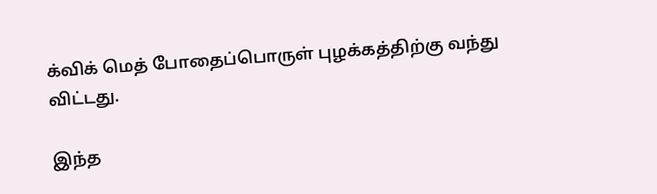க்விக் மெத் போதைப்பொருள் புழக்கத்திற்கு வந்து விட்டது.

இந்த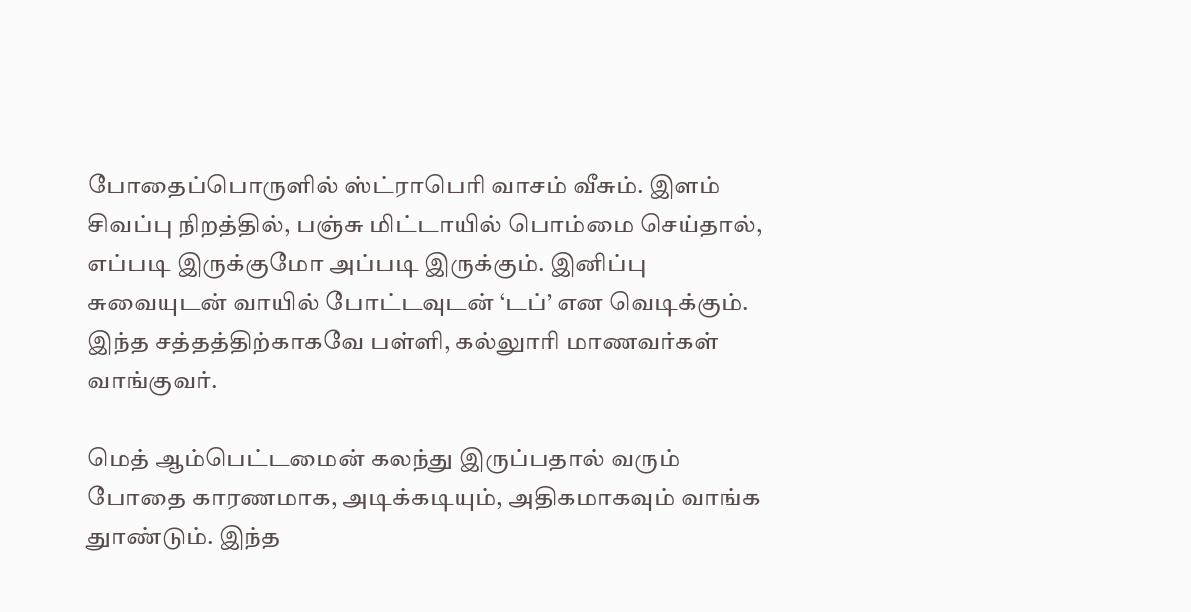போதைப்பொருளில் ஸ்ட்ராபெரி வாசம் வீசும். இளம் சிவப்பு நிறத்தில், பஞ்சு மிட்டாயில் பொம்மை செய்தால், எப்படி இருக்குமோ அப்படி இருக்கும். இனிப்பு சுவையுடன் வாயில் போட்டவுடன் ‘டப்’ என வெடிக்கும். இந்த சத்தத்திற்காகவே பள்ளி, கல்லுாரி மாணவர்கள் வாங்குவர்.

மெத் ஆம்பெட்டமைன் கலந்து இருப்பதால் வரும் போதை காரணமாக, அடிக்கடியும், அதிகமாகவும் வாங்க துாண்டும். இந்த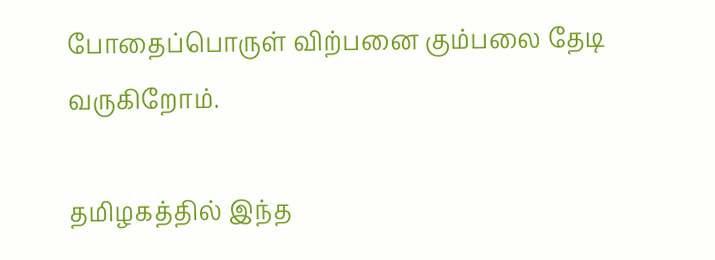போதைப்பொருள் விற்பனை கும்பலை தேடி வருகிறோம்.

தமிழகத்தில் இந்த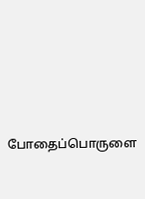போதைப்பொருளை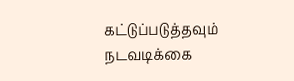கட்டுப்படுத்தவும் நடவடிக்கை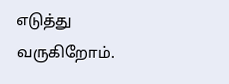எடுத்து வருகிறோம்.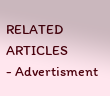RELATED ARTICLES
- Advertisment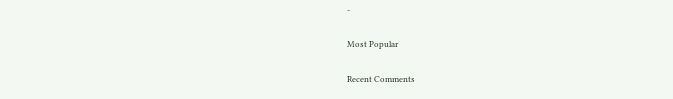-

Most Popular

Recent Comments